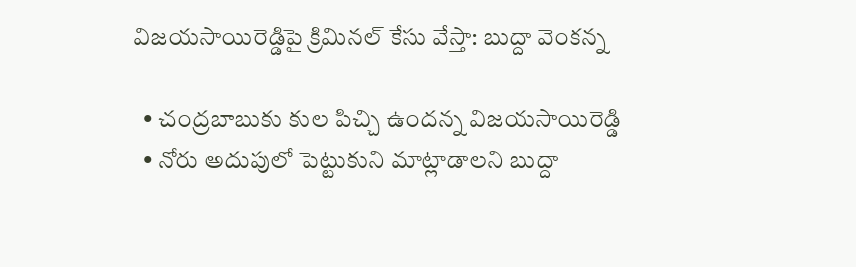విజయసాయిరెడ్డిపై క్రిమినల్ కేసు వేస్తా: బుద్దా వెంకన్న

  • చంద్రబాబుకు కుల పిచ్చి ఉందన్న విజయసాయిరెడ్డి
  • నోరు అదుపులో పెట్టుకుని మాట్లాడాలని బుద్దా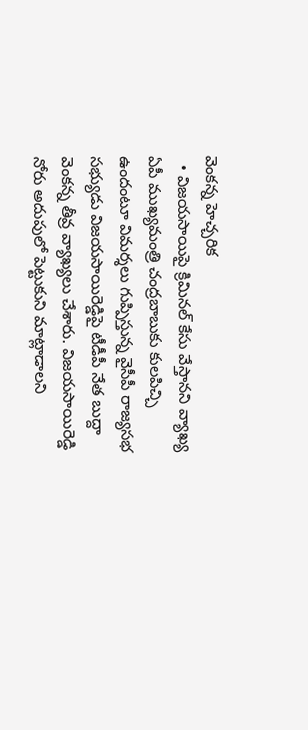వెంకన్న హెచ్చరిక
  • విజయసాయిపై క్రిమినల్ కేసు వేస్తానని వ్యాఖ్య
ఏపీ ముఖ్యమంత్రి చంద్రబాబుకు కులపిచ్చి ఉందంటూ విమర్శలు గుప్పిస్తున్న వైసీపీ రాజ్యసభ సభ్యుడు విజయసాయిరెడ్డిపై టీడీపీ నేత బుద్దా వెంకన్న తీవ్ర వ్యాఖ్యలు చేశారు. విజయసాయిరెడ్డి నోరు అదుపులో పెట్టుకుని మాట్లాడాలని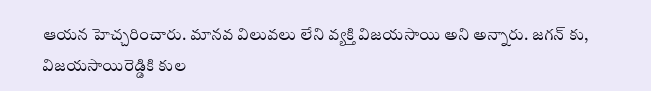ఆయన హెచ్చరించారు. మానవ విలువలు లేని వ్యక్తి విజయసాయి అని అన్నారు. జగన్ కు, విజయసాయిరెడ్డికి కుల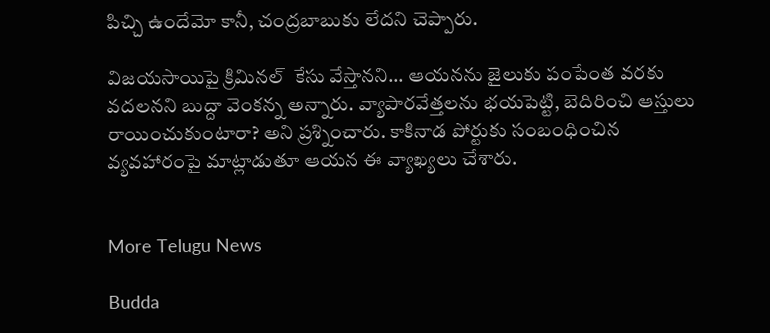పిచ్చి ఉందేమో కానీ, చంద్రబాబుకు లేదని చెప్పారు.

విజయసాయిపై క్రిమినల్  కేసు వేస్తానని... ఆయనను జైలుకు పంపేంత వరకు వదలనని బుద్దా వెంకన్న అన్నారు. వ్యాపారవేత్తలను భయపెట్టి, బెదిరించి ఆస్తులు రాయించుకుంటారా? అని ప్రశ్నించారు. కాకినాడ పోర్టుకు సంబంధించిన వ్యవహారంపై మాట్లాడుతూ ఆయన ఈ వ్యాఖ్యలు చేశారు.


More Telugu News

Budda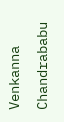Venkanna Chandrababu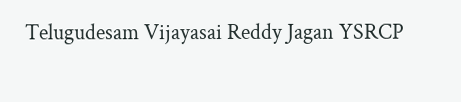Telugudesam Vijayasai Reddy Jagan YSRCP